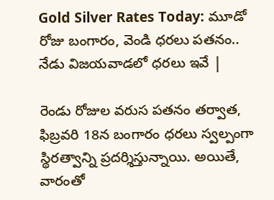Gold Silver Rates Today: మూడో రోజు బంగారం, వెండి ధరలు పతనం.. నేడు విజయవాడలో ధరలు ఇవే |

రెండు రోజుల వరుస పతనం తర్వాత, ఫిబ్రవరి 18న బంగారం ధరలు స్వల్పంగా స్థిరత్వాన్ని ప్రదర్శిస్తున్నాయి. అయితే, వారంతో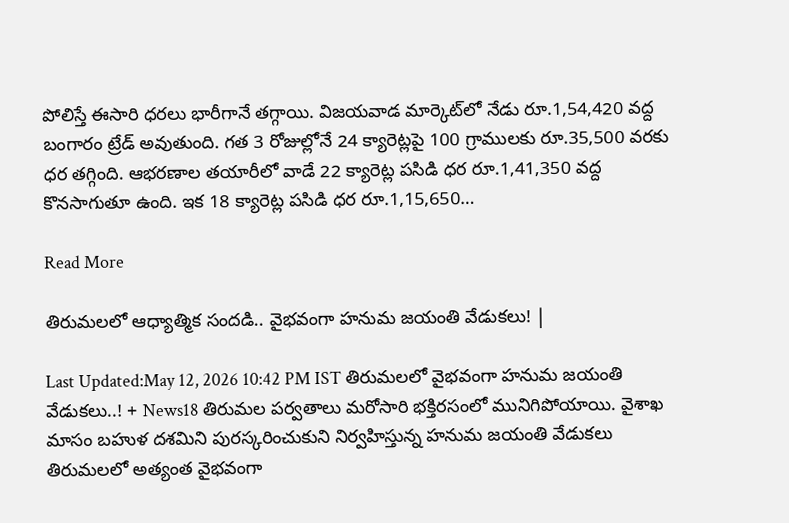పోలిస్తే ఈసారి ధరలు భారీగానే తగ్గాయి. విజయవాడ మార్కెట్‌లో నేడు రూ.1,54,420 వద్ద బంగారం ట్రేడ్ అవుతుంది. గత 3 రోజుల్లోనే 24 క్యారెట్లపై 100 గ్రాములకు రూ.35,500 వరకు ధర తగ్గింది. ఆభరణాల తయారీలో వాడే 22 క్యారెట్ల పసిడి ధర రూ.1,41,350 వద్ద కొనసాగుతూ ఉంది. ఇక 18 క్యారెట్ల పసిడి ధర రూ.1,15,650…

Read More

తిరుమలలో ఆధ్యాత్మిక సందడి.. వైభవంగా హనుమ జయంతి వేడుకలు! |

Last Updated:May 12, 2026 10:42 PM IST తిరుమలలో వైభవంగా హనుమ జయంతి వేడుకలు..! + News18 తిరుమల పర్వతాలు మరోసారి భక్తిరసంలో మునిగిపోయాయి. వైశాఖ మాసం బహుళ దశమిని పురస్కరించుకుని నిర్వహిస్తున్న హనుమ జయంతి వేడుకలు తిరుమలలో అత్యంత వైభవంగా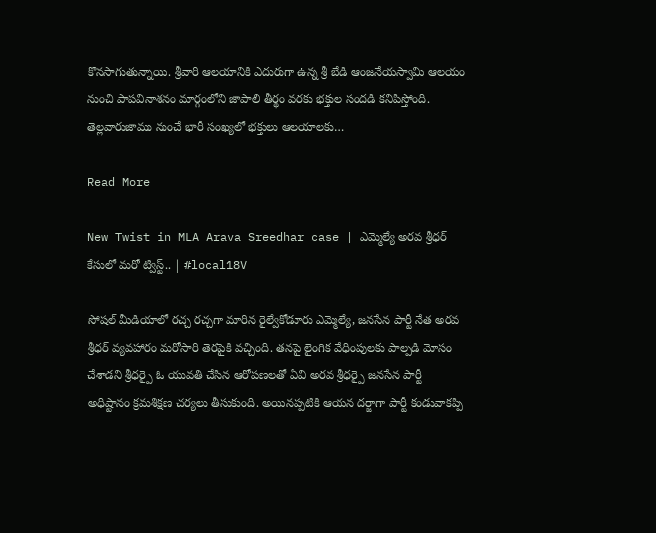కొనసాగుతున్నాయి. శ్రీవారి ఆలయానికి ఎదురుగా ఉన్న శ్రీ బేడి ఆంజనేయస్వామి ఆలయం నుంచి పాపవినాశనం మార్గంలోని జాపాలి తీర్థం వరకు భక్తుల సందడి కనిపిస్తోంది. తెల్లవారుజాము నుంచే భారీ సంఖ్యలో భక్తులు ఆలయాలకు…

Read More

New Twist in MLA Arava Sreedhar case | ఎమ్మెల్యే అరవ శ్రీధర్ కేసులో మరో ట్విస్ట్.. | #local18V

సోషల్ మీడియాలో రచ్చ రచ్చగా మారిన రైల్వేకోడూరు ఎమ్మెల్యే, జనసేన పార్టీ నేత అరవ శ్రీధర్ వ్యవహారం మరోసారి తెరపైకి వచ్చింది. తనపై లైంగిక వేధింపులకు పాల్పడి మోసం చేశాడని శ్రీధర్పై ఓ యువతి చేసిన ఆరోపణలతో ఏవి అరవ శ్రీధర్పై జనసేన పార్టీ అధిష్టానం క్రమశిక్షణ చర్యలు తీసుకుంది. అయినప్పటికి ఆయన దర్జాగా పార్టీ కండువాకప్పి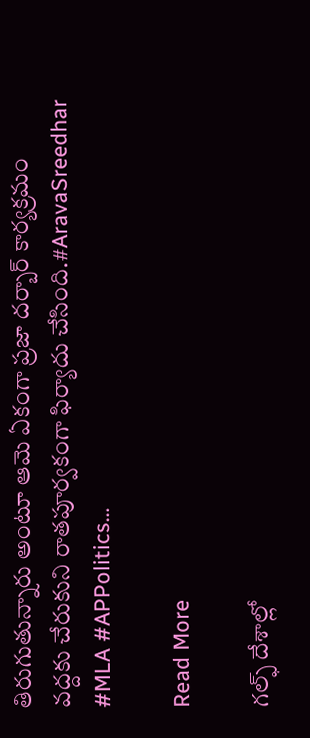తిరుగుతున్నారు అంటూ ఆమె ఏకంగా ప్రజా దర్బార్ కార్యక్రమం వద్దకు చేరుకుని రాతపూర్వకంగా ఫిర్యాదు చేసింది.#AravaSreedhar #MLA #APPolitics…

Read More

గల్ఫ్ దేశాల్లో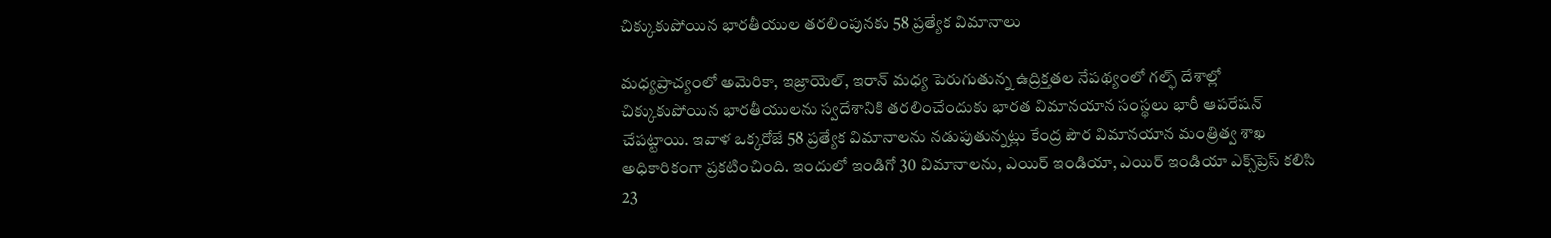చిక్కుకుపోయిన భారతీయుల తరలింపునకు 58 ప్రత్యేక విమానాలు

మధ్యప్రాచ్యంలో అమెరికా, ఇజ్రాయెల్, ఇరాన్ మధ్య పెరుగుతున్న ఉద్రిక్తతల నేపథ్యంలో గల్ఫ్ దేశాల్లో చిక్కుకుపోయిన భారతీయులను స్వదేశానికి తరలించేందుకు భారత విమానయాన సంస్థలు భారీ ఆపరేషన్ చేపట్టాయి. ఇవాళ‌ ఒక్కరోజే 58 ప్రత్యేక విమానాలను నడుపుతున్నట్లు కేంద్ర పౌర విమానయాన మంత్రిత్వ శాఖ అధికారికంగా ప్రకటించింది. ఇందులో ఇండిగో 30 విమానాలను, ఎయిర్ ఇండియా, ఎయిర్ ఇండియా ఎక్స్‌ప్రెస్ కలిసి 23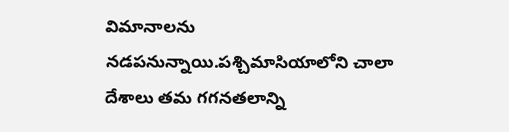విమానాలను నడపనున్నాయి.పశ్చిమాసియాలోని చాలా దేశాలు తమ గగనతలాన్ని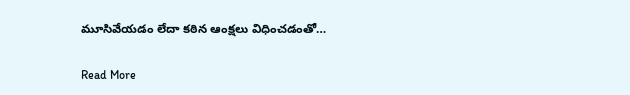మూసివేయడం లేదా కఠిన ఆంక్షలు విధించడంతో…

Read More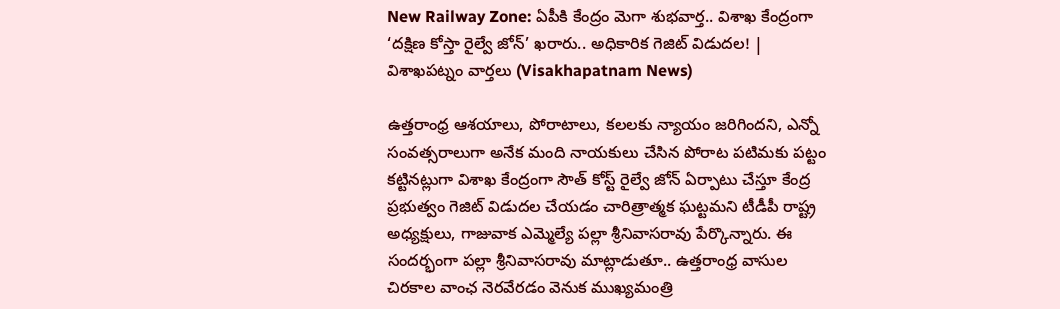New Railway Zone: ఏపీకి కేంద్రం మెగా శుభవార్త.. విశాఖ కేంద్రంగా ‘దక్షిణ కోస్తా రైల్వే జోన్’ ఖరారు.. అధికారిక గెజిట్ విడుదల! | విశాఖపట్నం వార్తలు (Visakhapatnam News)

ఉత్తరాంధ్ర ఆశయాలు, పోరాటాలు, కలలకు న్యాయం జరిగిందని, ఎన్నో సంవత్సరాలుగా అనేక మంది నాయకులు చేసిన పోరాట పటిమకు పట్టం కట్టినట్లుగా విశాఖ కేంద్రంగా సౌత్ కోస్ట్ రైల్వే జోన్ ఏర్పాటు చేస్తూ కేంద్ర ప్రభుత్వం గెజిట్ విడుదల చేయడం చారిత్రాత్మక ఘట్టమని టీడీపీ రాష్ట్ర అధ్యక్షులు, గాజువాక ఎమ్మెల్యే పల్లా శ్రీనివాసరావు పేర్కొన్నారు. ఈ సందర్భంగా పల్లా శ్రీనివాసరావు మాట్లాడుతూ.. ఉత్తరాంధ్ర వాసుల చిరకాల వాంఛ నెరవేరడం వెనుక ముఖ్యమంత్రి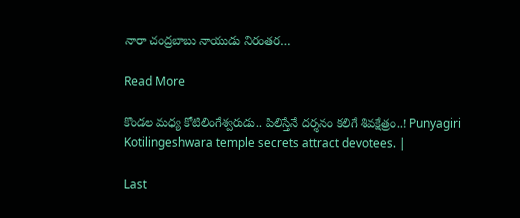నారా చంద్రబాబు నాయుడు నిరంతర…

Read More

కొండల మధ్య కోటిలింగేశ్వరుడు.. పిలిస్తేనే దర్శనం కలిగే శివక్షేత్రం..! Punyagiri Kotilingeshwara temple secrets attract devotees. |

Last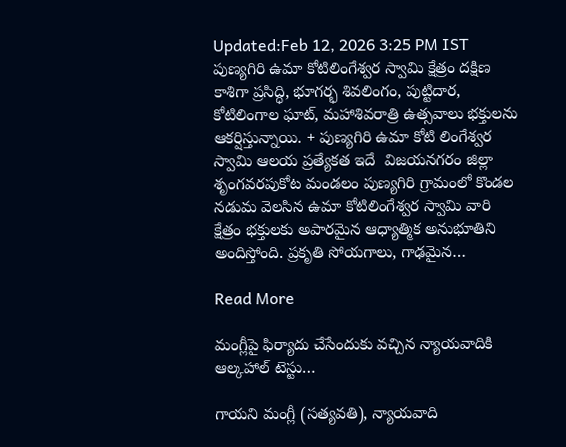Updated:Feb 12, 2026 3:25 PM IST పుణ్యగిరి ఉమా కోటిలింగేశ్వర స్వామి క్షేత్రం దక్షిణ కాశిగా ప్రసిద్ధి, భూగర్భ శివలింగం, పుట్టిదార, కోటిలింగాల ఘాట్, మహాశివరాత్రి ఉత్సవాలు భక్తులను ఆకర్షిస్తున్నాయి. + పుణ్యగిరి ఉమా కోటి లింగేశ్వర స్వామి ఆలయ ప్రత్యేకత ఇదే  విజయనగరం జిల్లా శృంగవరపుకోట మండలం పుణ్యగిరి గ్రామంలో కొండల నడుమ వెలసిన ఉమా కోటిలింగేశ్వర స్వామి వారి క్షేత్రం భక్తులకు అపారమైన ఆధ్యాత్మిక అనుభూతిని అందిస్తోంది. ప్రకృతి సోయగాలు, గాఢమైన…

Read More

మంగ్లీపై ఫిర్యాదు చేసేందుకు వచ్చిన న్యాయవాదికి ఆల్కహాల్ టెస్టు…

గాయని మంగ్లీ (సత్యవతి), న్యాయవాది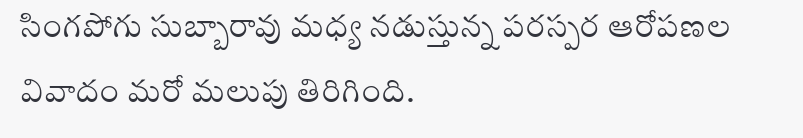సింగపోగు సుబ్బారావు మధ్య నడుస్తున్న పరస్పర ఆరోపణల వివాదం మరో మలుపు తిరిగింది.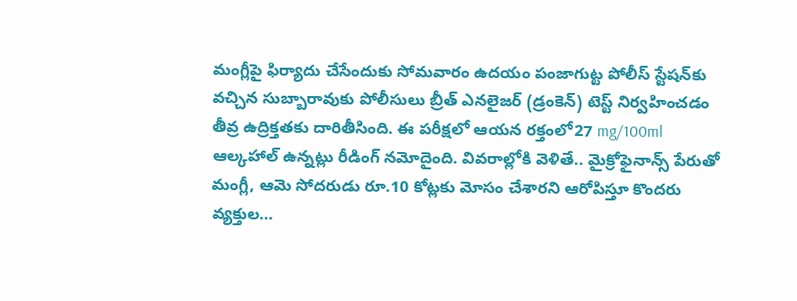మంగ్లీపై ఫిర్యాదు చేసేందుకు సోమవారం ఉదయం పంజాగుట్ట పోలీస్ స్టేషన్‌కు వచ్చిన సుబ్బారావుకు పోలీసులు బ్రీత్ ఎనలైజర్ (డ్రంకెన్) టెస్ట్ నిర్వహించడం తీవ్ర ఉద్రిక్తతకు దారితీసింది. ఈ పరీక్షలో ఆయన రక్తంలో27 mg/100ml ఆల్కహాల్ ఉన్నట్లు రీడింగ్ నమోదైంది. వివరాల్లోకి వెళితే.. మైక్రోఫైనాన్స్ పేరుతో మంగ్లీ, ఆమె సోదరుడు రూ.10 కోట్లకు మోసం చేశారని ఆరోపిస్తూ కొందరు వ్యక్తుల…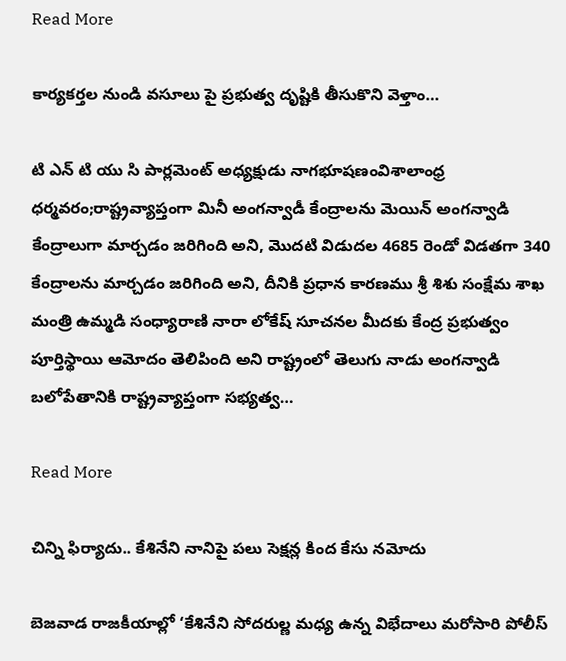Read More

కార్యకర్తల నుండి వసూలు పై ప్రభుత్వ దృష్టికి తీసుకొని వెళ్తాం…

టి ఎన్ టి యు సి పార్లమెంట్ అధ్యక్షుడు నాగభూషణంవిశాలాంధ్ర ధర్మవరం;రాష్ట్రవ్యాప్తంగా మినీ అంగన్వాడీ కేంద్రాలను మెయిన్ అంగన్వాడి కేంద్రాలుగా మార్చడం జరిగింది అని, మొదటి విడుదల 4685 రెండో విడతగా 340 కేంద్రాలను మార్చడం జరిగింది అని, దీనికి ప్రధాన కారణము శ్రీ శిశు సంక్షేమ శాఖ మంత్రి ఉమ్మడి సంధ్యారాణి నారా లోకేష్ సూచనల మీదకు కేంద్ర ప్రభుత్వం పూర్తిస్థాయి ఆమోదం తెలిపింది అని రాష్ట్రంలో తెలుగు నాడు అంగన్వాడి బలోపేతానికి రాష్ట్రవ్యాప్తంగా సభ్యత్వ…

Read More

చిన్ని ఫిర్యాదు.. కేశినేని నానిపై పలు సెక్షన్ల కింద కేసు నమోదు

బెజవాడ రాజకీయాల్లో ‘కేశినేని సోదరుల్ణ మధ్య ఉన్న విభేదాలు మరోసారి పోలీస్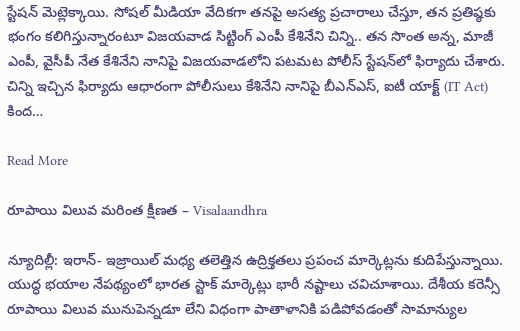స్టేషన్ మెట్లెక్కాయి. సోషల్ మీడియా వేదికగా తనపై అసత్య ప్రచారాలు చేస్తూ, తన ప్రతిష్ఠకు భంగం కలిగిస్తున్నారంటూ విజయవాడ సిట్టింగ్ ఎంపీ కేశినేని చిన్ని.. తన సొంత అన్న, మాజీ ఎంపీ, వైసీపీ నేత కేశినేని నానిపై విజయవాడలోని పటమట పోలీస్ స్టేషన్‌లో ఫిర్యాదు చేశారు. చిన్ని ఇచ్చిన ఫిర్యాదు ఆధారంగా పోలీసులు కేశినేని నానిపై బీఎన్‌ఎస్, ఐటీ యాక్ట్ (IT Act) కింద…

Read More

రూపాయి విలువ మరింత క్షీణత – Visalaandhra

న్యూదిల్లీ: ఇరాన్- ఇజ్రాయిల్ మధ్య తలెత్తిన ఉద్రిక్తతలు ప్రపంచ మార్కెట్లను కుదిపేస్తున్నాయి. యుద్ధ భయాల నేపథ్యంలో భారత స్టాక్ మార్కెట్లు భారీ నష్టాలు చవిచూశాయి. దేశీయ కరెన్సీ రూపాయి విలువ మునుపెన్నడూ లేని విధంగా పాతాళానికి పడిపోవడంతో సామాన్యుల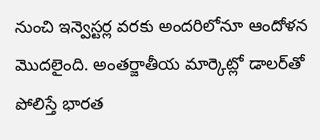నుంచి ఇన్వెస్టర్ల వరకు అందరిలోనూ ఆందోళన మొదలైంది. అంతర్జాతీయ మార్కెట్లో డాలర్‌తో పోలిస్తే భారత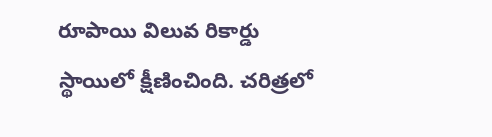రూపాయి విలువ రికార్డు స్థాయిలో క్షీణించింది. చరిత్రలో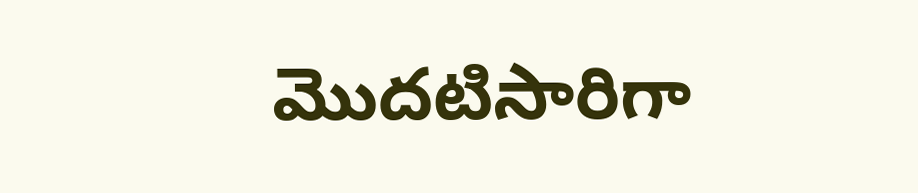మొదటిసారిగా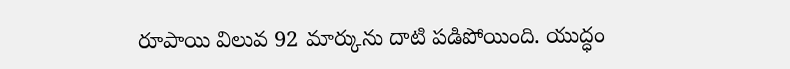రూపాయి విలువ 92 మార్కును దాటి పడిపోయింది. యుద్ధం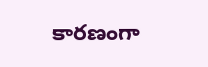కారణంగా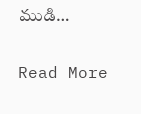ముడి…

Read More